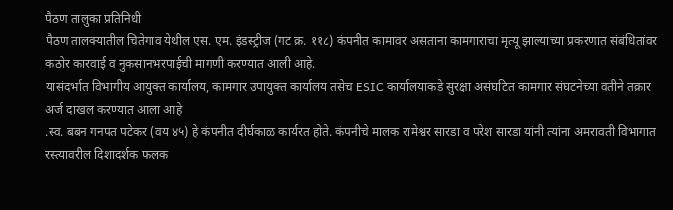पैठण तालुका प्रतिनिधी
पैठण तालक्यातील चितेगाव येथील एस. एम. इंडस्ट्रीज (गट क्र. ११८) कंपनीत कामावर असताना कामगाराचा मृत्यू झाल्याच्या प्रकरणात संबंधितांवर कठोर कारवाई व नुकसानभरपाईची मागणी करण्यात आली आहे.
यासंदर्भात विभागीय आयुक्त कार्यालय, कामगार उपायुक्त कार्यालय तसेच ESIC कार्यालयाकडे सुरक्षा असंघटित कामगार संघटनेच्या वतीने तक्रार अर्ज दाखल करण्यात आला आहे
.स्व. बबन गनपत पटेकर (वय ४५) हे कंपनीत दीर्घकाळ कार्यरत होते. कंपनीचे मालक रामेश्वर सारडा व परेश सारडा यांनी त्यांना अमरावती विभागात रस्त्यावरील दिशादर्शक फलक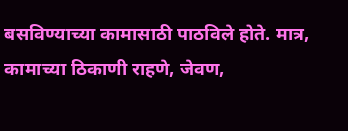बसविण्याच्या कामासाठी पाठविले होते. मात्र, कामाच्या ठिकाणी राहणे, जेवण,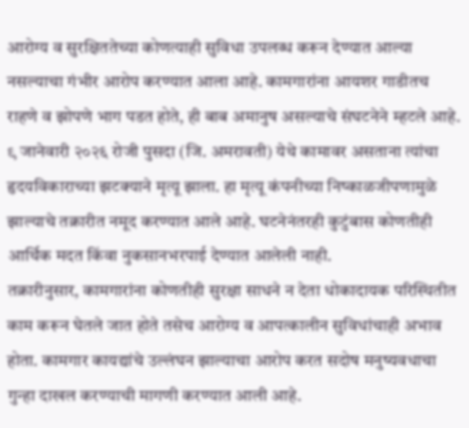आरोग्य व सुरक्षिततेच्या कोणत्याही सुविधा उपलब्ध करून देण्यात आल्या नसल्याचा गंभीर आरोप करण्यात आला आहे. कामगारांना आयशर गाडीतच राहणे व झोपणे भाग पडत होते, ही बाब अमानुष असल्याचे संघटनेने म्हटले आहे.
९ जानेवारी २०२६ रोजी पुसदा (जि. अमरावती) येथे कामावर असताना त्यांचा हृदयविकाराच्या झटक्याने मृत्यू झाला. हा मृत्यू कंपनीच्या निष्काळजीपणामुळे झाल्याचे तक्रारीत नमूद करण्यात आले आहे. घटनेनंतरही कुटुंबास कोणतीही आर्थिक मदत किंवा नुकसानभरपाई देण्यात आलेली नाही.
तक्रारीनुसार, कामगारांना कोणतीही सुरक्षा साधने न देता धोकादायक परिस्थितीत काम करून घेतले जात होते तसेच आरोग्य व आपत्कालीन सुविधांचाही अभाव होता. कामगार कायद्यांचे उल्लंघन झाल्याचा आरोप करत सदोष मनुष्यवधाचा गुन्हा दाखल करण्याची मागणी करण्यात आली आहे.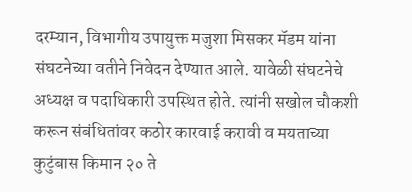दरम्यान, विभागीय उपायुक्त मजुशा मिसकर मॅडम यांना संघटनेच्या वतीने निवेदन देण्यात आले. यावेळी संघटनेचे अध्यक्ष व पदाधिकारी उपस्थित होते. त्यांनी सखोल चौकशी करून संबंधितांवर कठोर कारवाई करावी व मयताच्या कुटुंबास किमान २० ते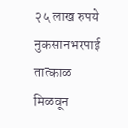२५ लाख रुपये नुकसानभरपाई तात्काळ मिळवून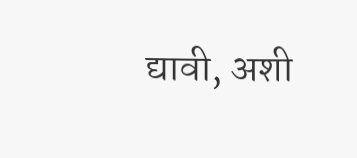द्यावी, अशी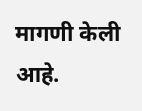मागणी केली आहे.